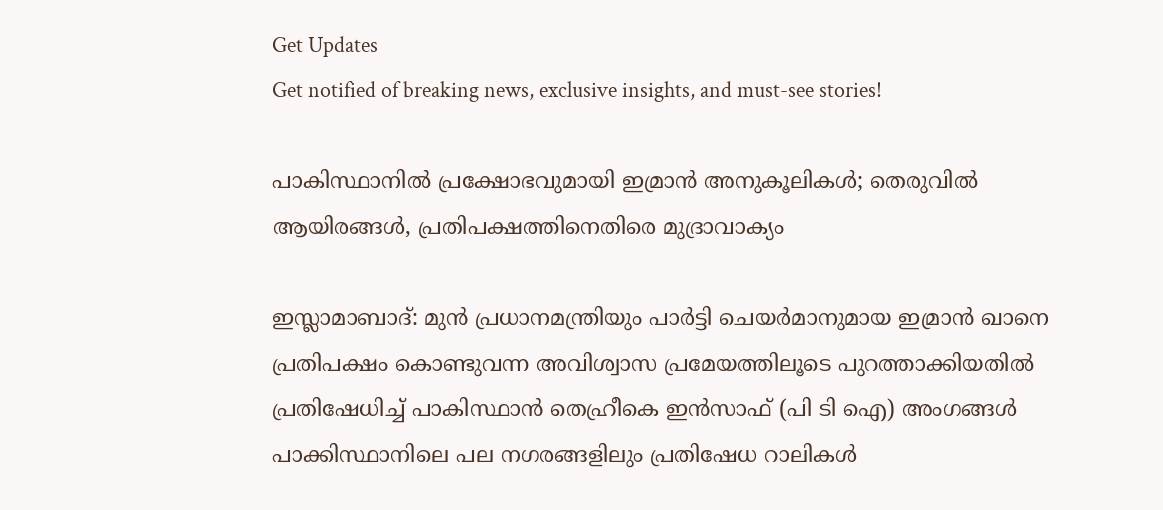Get Updates
Get notified of breaking news, exclusive insights, and must-see stories!

പാകിസ്ഥാനില്‍ പ്രക്ഷോഭവുമായി ഇമ്രാന്‍ അനുകൂലികള്‍; തെരുവില്‍ ആയിരങ്ങള്‍, പ്രതിപക്ഷത്തിനെതിരെ മുദ്രാവാക്യം

ഇസ്ലാമാബാദ്: മുന്‍ പ്രധാനമന്ത്രിയും പാര്‍ട്ടി ചെയര്‍മാനുമായ ഇമ്രാന്‍ ഖാനെ പ്രതിപക്ഷം കൊണ്ടുവന്ന അവിശ്വാസ പ്രമേയത്തിലൂടെ പുറത്താക്കിയതില്‍ പ്രതിഷേധിച്ച് പാകിസ്ഥാന്‍ തെഹ്രീകെ ഇന്‍സാഫ് (പി ടി ഐ) അംഗങ്ങള്‍ പാക്കിസ്ഥാനിലെ പല നഗരങ്ങളിലും പ്രതിഷേധ റാലികള്‍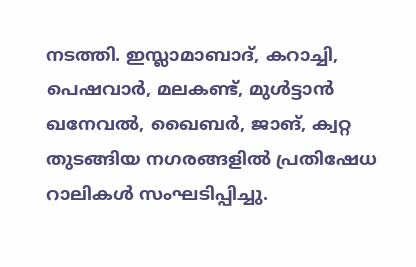നടത്തി. ഇസ്ലാമാബാദ്, കറാച്ചി, പെഷവാര്‍, മലകണ്ട്, മുള്‍ട്ടാന്‍ ഖനേവല്‍, ഖൈബര്‍, ജാങ്, ക്വറ്റ തുടങ്ങിയ നഗരങ്ങളില്‍ പ്രതിഷേധ റാലികള്‍ സംഘടിപ്പിച്ചു.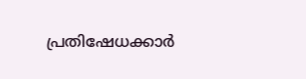പ്രതിഷേധക്കാര്‍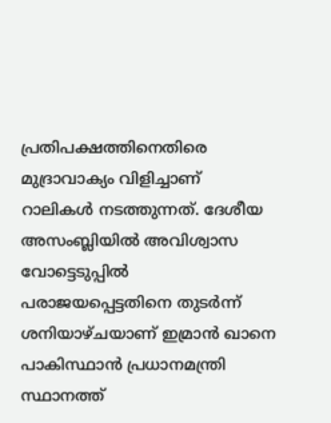പ്രതിപക്ഷത്തിനെതിരെ മുദ്രാവാക്യം വിളിച്ചാണ് റാലികള്‍ നടത്തുന്നത്. ദേശീയ അസംബ്ലിയില്‍ അവിശ്വാസ വോട്ടെടുപ്പില്‍ പരാജയപ്പെട്ടതിനെ തുടര്‍ന്ന് ശനിയാഴ്ചയാണ് ഇമ്രാന്‍ ഖാനെ പാകിസ്ഥാന്‍ പ്രധാനമന്ത്രി സ്ഥാനത്ത്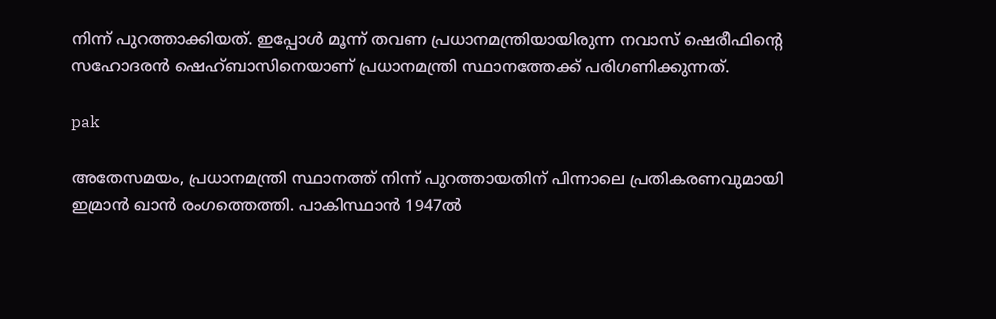നിന്ന് പുറത്താക്കിയത്. ഇപ്പോള്‍ മൂന്ന് തവണ പ്രധാനമന്ത്രിയായിരുന്ന നവാസ് ഷെരീഫിന്റെ സഹോദരന്‍ ഷെഹ്ബാസിനെയാണ് പ്രധാനമന്ത്രി സ്ഥാനത്തേക്ക് പരിഗണിക്കുന്നത്.

pak

അതേസമയം, പ്രധാനമന്ത്രി സ്ഥാനത്ത് നിന്ന് പുറത്തായതിന് പിന്നാലെ പ്രതികരണവുമായി ഇമ്രാന്‍ ഖാന്‍ രംഗത്തെത്തി. പാകിസ്ഥാന്‍ 1947ല്‍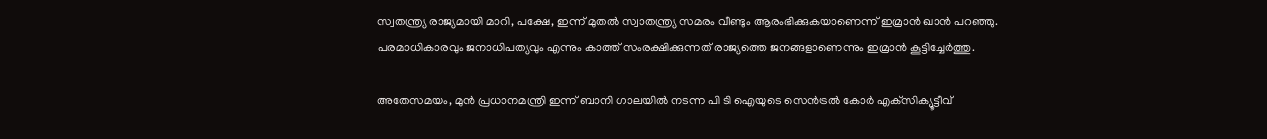സ്വതന്ത്ര്യ രാജ്യമായി മാറി, പക്ഷേ, ഇന്ന് മുതല്‍ സ്വാതന്ത്ര്യ സമരം വീണ്ടും ആരംഭിക്കുകയാണെന്ന് ഇമ്രാന്‍ ഖാന്‍ പറഞ്ഞു. പരമാധികാരവും ജനാധിപത്യവും എന്നും കാത്ത് സംരക്ഷിക്കുന്നത് രാജ്യത്തെ ജനങ്ങളാണെന്നും ഇമ്രാന്‍ കൂട്ടിച്ചേര്‍ത്തു.

അതേസമയം, മുന്‍ പ്രധാനമന്ത്രി ഇന്ന് ബാനി ഗാലയില്‍ നടന്ന പി ടി ഐയുടെ സെന്‍ട്രല്‍ കോര്‍ എക്‌സിക്യൂട്ടീവ്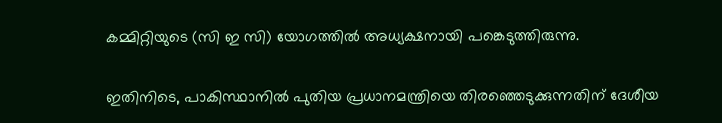കമ്മിറ്റിയുടെ (സി ഇ സി) യോഗത്തില്‍ അധ്യക്ഷനായി പങ്കെടുത്തിരുന്നു.

ഇതിനിടെ, പാകിസ്ഥാനില്‍ പുതിയ പ്രധാനമന്ത്രിയെ തിരഞ്ഞെടുക്കുന്നതിന് ദേശീയ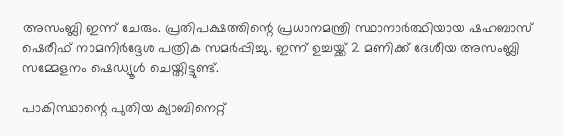അസംബ്ലി ഇന്ന് ചേരും. പ്രതിപക്ഷത്തിന്റെ പ്രധാനമന്ത്രി സ്ഥാനാര്‍ത്ഥിയായ ഷഹബാസ് ഷെരീഫ് നാമനിര്‍ദ്ദേശ പത്രിക സമര്‍പ്പിച്ചു. ഇന്ന് ഉച്ചയ്ക്ക് 2 മണിക്ക് ദേശീയ അസംബ്ലി സമ്മേളനം ഷെഡ്യൂള്‍ ചെയ്തിട്ടുണ്ട്.

പാകിസ്ഥാന്റെ പുതിയ ക്യാബിനെറ്റ്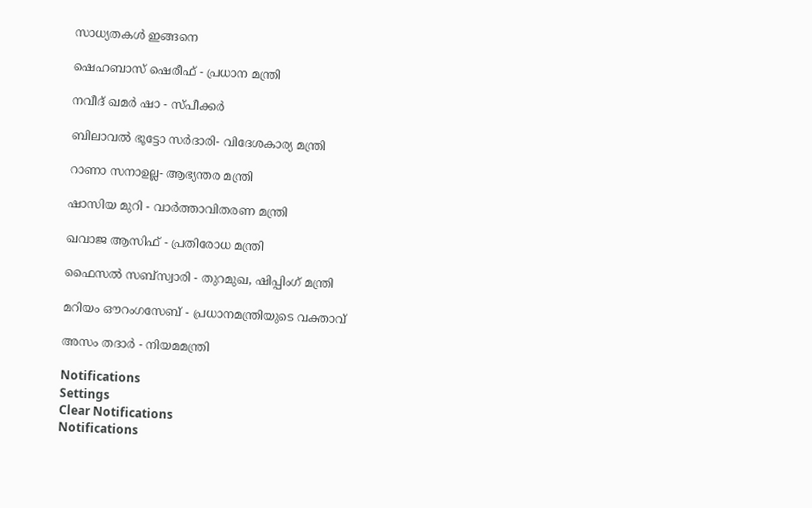സാധ്യതകള്‍ ഇങ്ങനെ

ഷെഹബാസ് ഷെരീഫ് - പ്രധാന മന്ത്രി

നവീദ് ഖമര്‍ ഷാ - സ്പീക്കര്‍

ബിലാവല്‍ ഭൂട്ടോ സര്‍ദാരി- വിദേശകാര്യ മന്ത്രി

റാണാ സനാഉല്ല- ആഭ്യന്തര മന്ത്രി

ഷാസിയ മുറി - വാര്‍ത്താവിതരണ മന്ത്രി

ഖവാജ ആസിഫ് - പ്രതിരോധ മന്ത്രി

ഫൈസല്‍ സബ്‌സ്വാരി - തുറമുഖ, ഷിപ്പിംഗ് മന്ത്രി

മറിയം ഔറംഗസേബ് - പ്രധാനമന്ത്രിയുടെ വക്താവ്

അസം തദാര്‍ - നിയമമന്ത്രി

Notifications
Settings
Clear Notifications
Notifications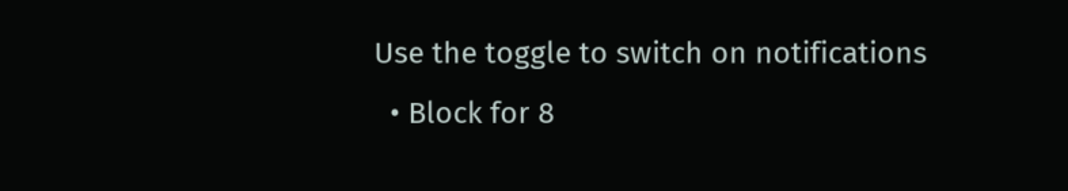Use the toggle to switch on notifications
  • Block for 8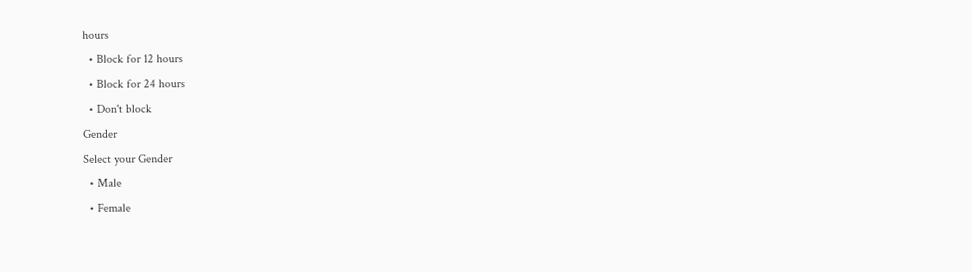hours
  • Block for 12 hours
  • Block for 24 hours
  • Don't block
Gender
Select your Gender
  • Male
  • Female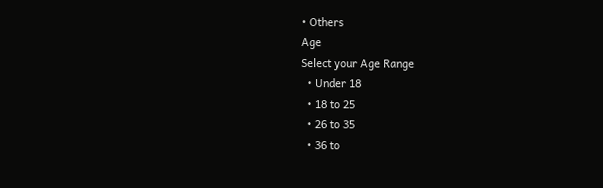• Others
Age
Select your Age Range
  • Under 18
  • 18 to 25
  • 26 to 35
  • 36 to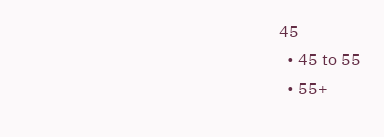45
  • 45 to 55
  • 55+